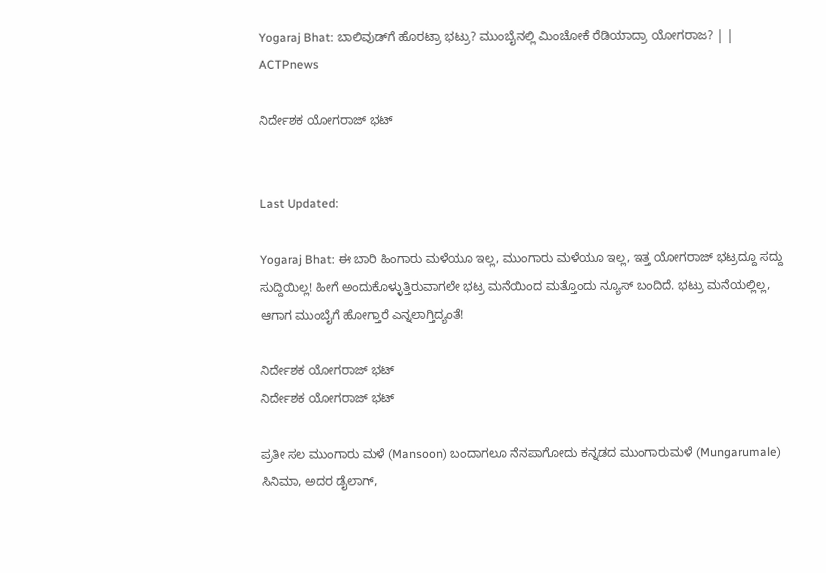Yogaraj Bhat: ಬಾಲಿವುಡ್‌ಗೆ ಹೊರಟ್ರಾ ಭಟ್ರು? ಮುಂಬೈನಲ್ಲಿ ಮಿಂಚೋಕೆ ರೆಡಿಯಾದ್ರಾ ಯೋಗರಾಜ? | | ACTPnews

ನಿರ್ದೇಶಕ ಯೋಗರಾಜ್ ಭಟ್


Last Updated:

Yogaraj Bhat: ಈ ಬಾರಿ ಹಿಂಗಾರು ಮಳೆಯೂ ಇಲ್ಲ, ಮುಂಗಾರು ಮಳೆಯೂ ಇಲ್ಲ, ಇತ್ತ ಯೋಗರಾಜ್ ಭಟ್ರದ್ದೂ ಸದ್ದು ಸುದ್ದಿಯಿಲ್ಲ! ಹೀಗೆ ಅಂದುಕೊಳ್ಳುತ್ತಿರುವಾಗಲೇ ಭಟ್ರ ಮನೆಯಿಂದ ಮತ್ತೊಂದು ನ್ಯೂಸ್ ಬಂದಿದೆ. ಭಟ್ರು ಮನೆಯಲ್ಲಿಲ್ಲ, ಆಗಾಗ ಮುಂಬೈಗೆ ಹೋಗ್ತಾರೆ ಎನ್ನಲಾಗ್ತಿದ್ಯಂತೆ!

ನಿರ್ದೇಶಕ ಯೋಗರಾಜ್ ಭಟ್
ನಿರ್ದೇಶಕ ಯೋಗರಾಜ್ ಭಟ್

ಪ್ರತೀ ಸಲ ಮುಂಗಾರು ಮಳೆ (Mansoon) ಬಂದಾಗಲೂ ನೆನಪಾಗೋದು ಕನ್ನಡದ ಮುಂಗಾರುಮಳೆ (Mungarumale) ಸಿನಿಮಾ, ಅದರ ಡೈಲಾಗ್,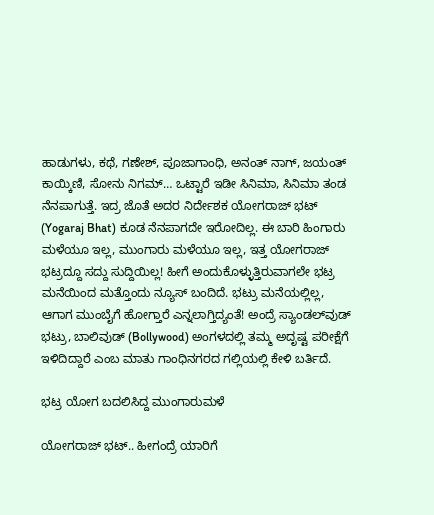ಹಾಡುಗಳು, ಕಥೆ, ಗಣೇಶ್, ಪೂಜಾಗಾಂಧಿ, ಅನಂತ್ ನಾಗ್, ಜಯಂತ್ ಕಾಯ್ಕಿಣಿ, ಸೋನು ನಿಗಮ್… ಒಟ್ಟಾರೆ ಇಡೀ ಸಿನಿಮಾ, ಸಿನಿಮಾ ತಂಡ ನೆನಪಾಗುತ್ತೆ. ಇದ್ರ ಜೊತೆ ಅದರ ನಿರ್ದೇಶಕ ಯೋಗರಾಜ್ ಭಟ್ (Yogaraj Bhat) ಕೂಡ ನೆನಪಾಗದೇ ಇರೋದಿಲ್ಲ. ಈ ಬಾರಿ ಹಿಂಗಾರು ಮಳೆಯೂ ಇಲ್ಲ, ಮುಂಗಾರು ಮಳೆಯೂ ಇಲ್ಲ, ಇತ್ತ ಯೋಗರಾಜ್ ಭಟ್ರದ್ದೂ ಸದ್ದು ಸುದ್ದಿಯಿಲ್ಲ! ಹೀಗೆ ಅಂದುಕೊಳ್ಳುತ್ತಿರುವಾಗಲೇ ಭಟ್ರ ಮನೆಯಿಂದ ಮತ್ತೊಂದು ನ್ಯೂಸ್ ಬಂದಿದೆ. ಭಟ್ರು ಮನೆಯಲ್ಲಿಲ್ಲ, ಆಗಾಗ ಮುಂಬೈಗೆ ಹೋಗ್ತಾರೆ ಎನ್ನಲಾಗ್ತಿದ್ಯಂತೆ! ಅಂದ್ರೆ ಸ್ಯಾಂಡಲ್‌ವುಡ್ ಭಟ್ರು, ಬಾಲಿವುಡ್ (Bollywood) ಅಂಗಳದಲ್ಲಿ ತಮ್ಮ ಅದೃಷ್ಟ ಪರೀಕ್ಷೆಗೆ ಇಳಿದಿದ್ದಾರೆ ಎಂಬ ಮಾತು ಗಾಂಧಿನಗರದ ಗಲ್ಲಿಯಲ್ಲಿ ಕೇಳಿ ಬರ್ತಿದೆ.

ಭಟ್ರ ಯೋಗ ಬದಲಿಸಿದ್ದ ಮುಂಗಾರುಮಳೆ

ಯೋಗರಾಜ್ ಭಟ್.. ಹೀಗಂದ್ರೆ ಯಾರಿಗೆ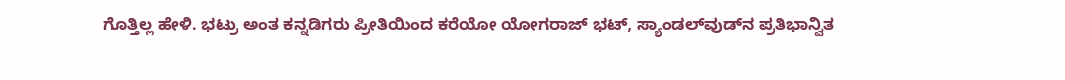ಗೊತ್ತಿಲ್ಲ ಹೇಳಿ. ಭಟ್ರು ಅಂತ ಕನ್ನಡಿಗರು ಪ್ರೀತಿಯಿಂದ ಕರೆಯೋ ಯೋಗರಾಜ್ ಭಟ್, ಸ್ಯಾಂಡಲ್‌ವುಡ್‌ನ ಪ್ರತಿಭಾನ್ವಿತ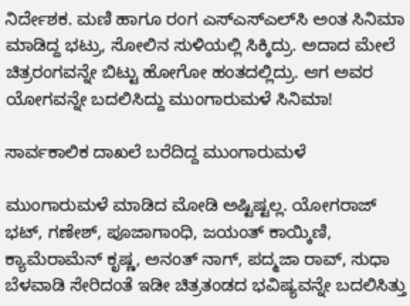ನಿರ್ದೇಶಕ. ಮಣಿ ಹಾಗೂ ರಂಗ ಎಸ್ಎಸ್ಎಲ್‌ಸಿ ಅಂತ ಸಿನಿಮಾ ಮಾಡಿದ್ದ ಭಟ್ರು, ಸೋಲಿನ ಸುಳಿಯಲ್ಲಿ ಸಿಕ್ಕಿದ್ರು. ಅದಾದ ಮೇಲೆ ಚಿತ್ರರಂಗವನ್ನೇ ಬಿಟ್ಟು ಹೋಗೋ ಹಂತದಲ್ಲಿದ್ರು. ಆಗ ಅವರ ಯೋಗವನ್ನೇ ಬದಲಿಸಿದ್ದು ಮುಂಗಾರುಮಳೆ ಸಿನಿಮಾ!

ಸಾರ್ವಕಾಲಿಕ ದಾಖಲೆ ಬರೆದಿದ್ದ ಮುಂಗಾರುಮಳೆ

ಮುಂಗಾರುಮಳೆ ಮಾಡಿದ ಮೋಡಿ ಅಷ್ಟಿಷ್ಟಲ್ಲ. ಯೋಗರಾಜ್ ಭಟ್, ಗಣೇಶ್, ಪೂಜಾಗಾಂಧಿ, ಜಯಂತ್ ಕಾಯ್ಕಿಣಿ, ಕ್ಯಾಮೆರಾಮೆನ್ ಕೃಷ್ಣ, ಅನಂತ್ ನಾಗ್, ಪದ್ಮಜಾ ರಾವ್, ಸುಧಾ ಬೆಳವಾಡಿ ಸೇರಿದಂತೆ ಇಡೀ ಚಿತ್ರತಂಡದ ಭವಿಷ್ಯವನ್ನೇ ಬದಲಿಸಿತ್ತು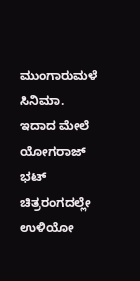ಮುಂಗಾರುಮಳೆ ಸಿನಿಮಾ. ಇದಾದ ಮೇಲೆ ಯೋಗರಾಜ್ ಭಟ್ ಚಿತ್ರರಂಗದಲ್ಲೇ ಉಳಿಯೋ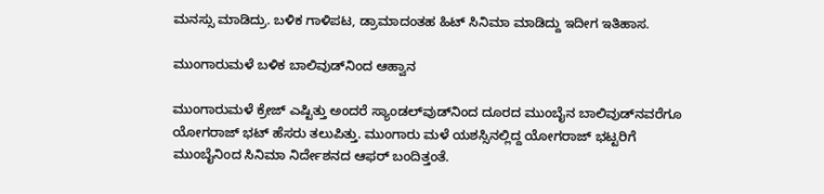ಮನಸ್ಸು ಮಾಡಿದ್ರು. ಬಳಿಕ ಗಾಳಿಪಟ, ಡ್ರಾಮಾದಂತಹ ಹಿಟ್ ಸಿನಿಮಾ ಮಾಡಿದ್ದು ಇದೀಗ ಇತಿಹಾಸ.

ಮುಂಗಾರುಮಳೆ ಬಳಿಕ ಬಾಲಿವುಡ್‌ನಿಂದ ಆಹ್ವಾನ

ಮುಂಗಾರುಮಳೆ ಕ್ರೇಜ್ ಎಷ್ಟಿತ್ತು ಅಂದರೆ ಸ್ಯಾಂಡಲ್‌ವುಡ್‌ನಿಂದ ದೂರದ ಮುಂಬೈನ ಬಾಲಿವುಡ್‌ನವರೆಗೂ ಯೋಗರಾಜ್ ಭಟ್ ಹೆಸರು ತಲುಪಿತ್ತು. ಮುಂಗಾರು ಮಳೆ ಯಶಸ್ಸಿನಲ್ಲಿದ್ದ ಯೋಗರಾಜ್ ಭಟ್ಟರಿಗೆ ಮುಂಬೈನಿಂದ ಸಿನಿಮಾ ನಿರ್ದೇಶನದ ಆಫರ್ ಬಂದಿತ್ತಂತೆ.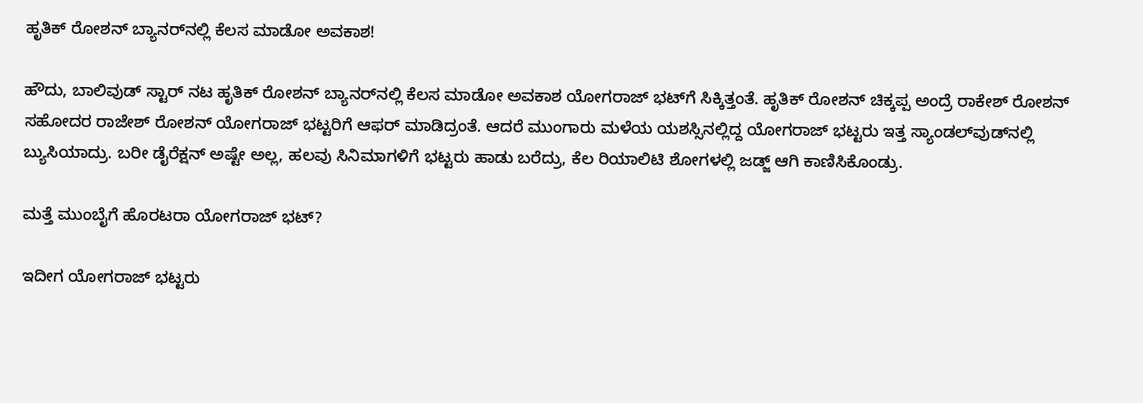ಹೃತಿಕ್ ರೋಶನ್ ಬ್ಯಾನರ್‌ನಲ್ಲಿ ಕೆಲಸ ಮಾಡೋ ಅವಕಾಶ!

ಹೌದು, ಬಾಲಿವುಡ್ ಸ್ಟಾರ್ ನಟ ಹೃತಿಕ್ ರೋಶನ್ ಬ್ಯಾನರ್‌ನಲ್ಲಿ ಕೆಲಸ ಮಾಡೋ ಅವಕಾಶ ಯೋಗರಾಜ್ ಭಟ್‌ಗೆ ಸಿಕ್ಕಿತ್ತಂತೆ. ಹೃತಿಕ್ ರೋಶನ್ ಚಿಕ್ಕಪ್ಪ ಅಂದ್ರೆ ರಾಕೇಶ್ ರೋಶನ್ ಸಹೋದರ ರಾಜೇಶ್ ರೋಶನ್ ಯೋಗರಾಜ್‌ ಭಟ್ಟರಿಗೆ ಆಫರ್ ಮಾಡಿದ್ರಂತೆ. ಆದರೆ ಮುಂಗಾರು ಮಳೆಯ ಯಶಸ್ಸಿನಲ್ಲಿದ್ದ ಯೋಗರಾಜ್ ಭಟ್ಟರು ಇತ್ತ ಸ್ಯಾಂಡಲ್‌ವುಡ್‌ನಲ್ಲಿ ಬ್ಯುಸಿಯಾದ್ರು. ಬರೀ ಡೈರೆಕ್ಷನ್ ಅಷ್ಟೇ ಅಲ್ಲ, ಹಲವು ಸಿನಿಮಾಗಳಿಗೆ ಭಟ್ಟರು ಹಾಡು ಬರೆದ್ರು, ಕೆಲ ರಿಯಾಲಿಟಿ ಶೋಗಳಲ್ಲಿ ಜಡ್ಜ್ ಆಗಿ ಕಾಣಿಸಿಕೊಂಡ್ರು.

ಮತ್ತೆ ಮುಂಬೈಗೆ ಹೊರಟರಾ ಯೋಗರಾಜ್ ಭಟ್?

ಇದೀಗ ಯೋಗರಾಜ್ ಭಟ್ಟರು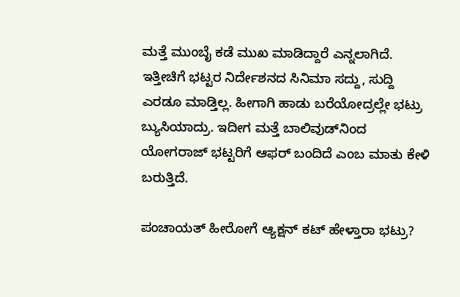ಮತ್ತೆ ಮುಂಬೈ ಕಡೆ ಮುಖ ಮಾಡಿದ್ದಾರೆ ಎನ್ನಲಾಗಿದೆ. ಇತ್ತೀಚಿಗೆ ಭಟ್ಟರ ನಿರ್ದೇಶನದ ಸಿನಿಮಾ ಸದ್ದು, ಸುದ್ದಿ ಎರಡೂ ಮಾಡ್ತಿಲ್ಲ. ಹೀಗಾಗಿ ಹಾಡು ಬರೆಯೋದ್ರಲ್ಲೇ ಭಟ್ರು ಬ್ಯುಸಿಯಾದ್ರು. ಇದೀಗ ಮತ್ತೆ ಬಾಲಿವುಡ್‌ನಿಂದ ಯೋಗರಾಜ್ ಭಟ್ಟರಿಗೆ ಆಫರ್ ಬಂದಿದೆ ಎಂಬ ಮಾತು ಕೇಳಿ ಬರುತ್ತಿದೆ.

ಪಂಚಾಯತ್ ಹೀರೋಗೆ ಆ್ಯಕ್ಷನ್ ಕಟ್ ಹೇಳ್ತಾರಾ ಭಟ್ರು?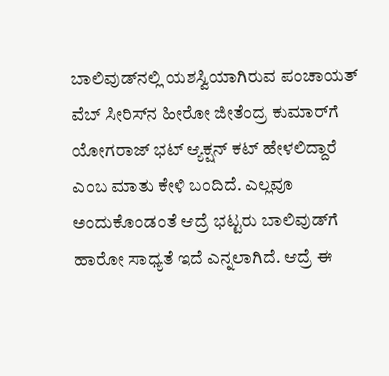ಬಾಲಿವುಡ್‌ನಲ್ಲಿ ಯಶಸ್ವಿಯಾಗಿರುವ ಪಂಚಾಯತ್ ವೆಬ್ ಸೀರಿಸ್‌ನ ಹೀರೋ ಜೀತೆಂದ್ರ ಕುಮಾರ್‌ಗೆ ಯೋಗರಾಜ್ ಭಟ್ ಆ್ಯಕ್ಷನ್ ಕಟ್ ಹೇಳಲಿದ್ದಾರೆ ಎಂಬ ಮಾತು ಕೇಳಿ ಬಂದಿದೆ. ಎಲ್ಲವೂ ಅಂದುಕೊಂಡಂತೆ ಆದ್ರೆ ಭಟ್ಟರು ಬಾಲಿವುಡ್‌ಗೆ ಹಾರೋ ಸಾಧ್ಯತೆ ಇದೆ ಎನ್ನಲಾಗಿದೆ. ಆದ್ರೆ ಈ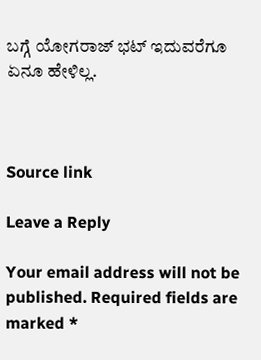ಬಗ್ಗೆ ಯೋಗರಾಜ್ ಭಟ್ ಇದುವರೆಗೂ ಏನೂ ಹೇಳಿಲ್ಲ.



Source link

Leave a Reply

Your email address will not be published. Required fields are marked *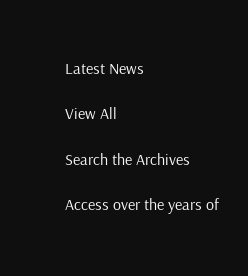Latest News

View All

Search the Archives

Access over the years of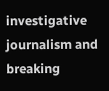investigative journalism and breaking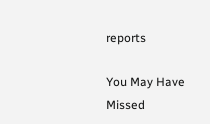reports

You May Have Missed